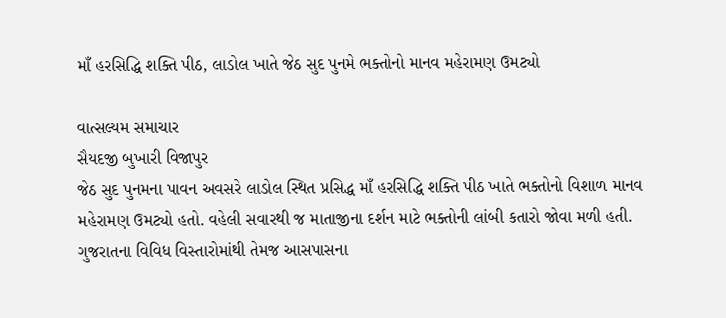માઁ હરસિદ્ધિ શક્તિ પીઠ, લાડોલ ખાતે જેઠ સુદ પુનમે ભક્તોનો માનવ મહેરામણ ઉમટ્યો

વાત્સલ્યમ સમાચાર
સૈયદજી બુખારી વિજાપુર
જેઠ સુદ પુનમના પાવન અવસરે લાડોલ સ્થિત પ્રસિદ્ધ માઁ હરસિદ્ધિ શક્તિ પીઠ ખાતે ભક્તોનો વિશાળ માનવ મહેરામણ ઉમટ્યો હતો. વહેલી સવારથી જ માતાજીના દર્શન માટે ભક્તોની લાંબી કતારો જોવા મળી હતી. ગુજરાતના વિવિધ વિસ્તારોમાંથી તેમજ આસપાસના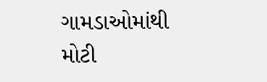ગામડાઓમાંથી મોટી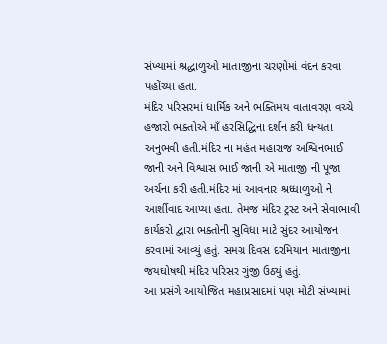સંખ્યામાં શ્રદ્ધાળુઓ માતાજીના ચરણોમાં વંદન કરવા પહોંચ્યા હતા.
મંદિર પરિસરમાં ધાર્મિક અને ભક્તિમય વાતાવરણ વચ્ચે હજારો ભક્તોએ માઁ હરસિદ્ધિના દર્શન કરી ધન્યતા અનુભવી હતી.મંદિર ના મહંત મહારાજ અશ્વિનભાઈ જાની અને વિશ્વાસ ભાઈ જાની એ માતાજી ની પૂજા અર્ચના કરી હતી.મંદિર માં આવનાર શ્રધ્ધાળુઓ ને આર્શીવાદ આપ્યા હતા. તેમજ મંદિર ટ્રસ્ટ અને સેવાભાવી કાર્યકરો દ્વારા ભક્તોની સુવિધા માટે સુંદર આયોજન કરવામાં આવ્યું હતું. સમગ્ર દિવસ દરમિયાન માતાજીના જયઘોષથી મંદિર પરિસર ગુંજી ઉઠ્યું હતું.
આ પ્રસંગે આયોજિત મહાપ્રસાદમાં પણ મોટી સંખ્યામાં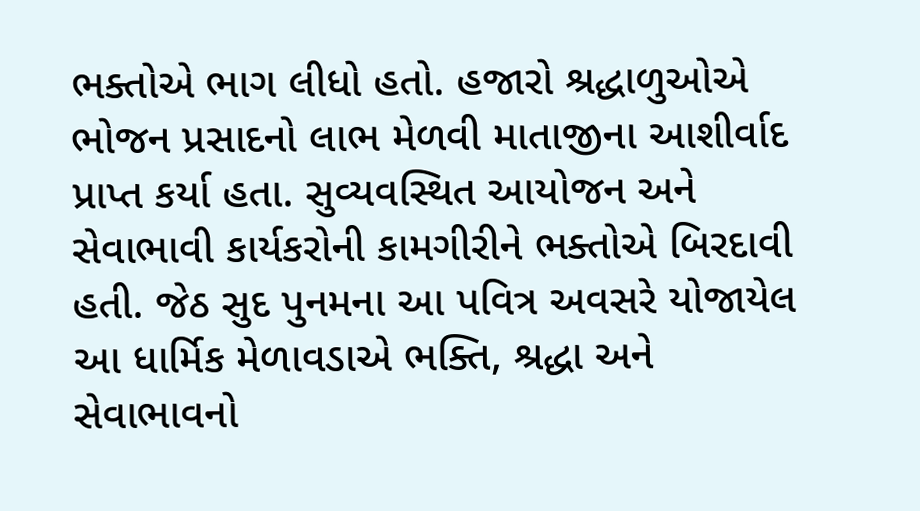ભક્તોએ ભાગ લીધો હતો. હજારો શ્રદ્ધાળુઓએ ભોજન પ્રસાદનો લાભ મેળવી માતાજીના આશીર્વાદ પ્રાપ્ત કર્યા હતા. સુવ્યવસ્થિત આયોજન અને સેવાભાવી કાર્યકરોની કામગીરીને ભક્તોએ બિરદાવી હતી. જેઠ સુદ પુનમના આ પવિત્ર અવસરે યોજાયેલ આ ધાર્મિક મેળાવડાએ ભક્તિ, શ્રદ્ધા અને સેવાભાવનો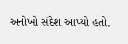અનોખો સંદેશ આપ્યો હતો.